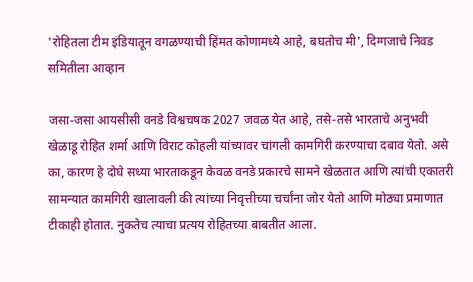'रोहितला टीम इंडियातून वगळण्याची हिंमत कोणामध्ये आहे, बघतोच मी', दिग्गजाचे निवड समितीला आव्हान

जसा-जसा आयसीसी वनडे विश्वचषक 2027 जवळ येत आहे, तसे-तसे भारताचे अनुभवी खेळाडू रोहित शर्मा आणि विराट कोहली यांच्यावर चांगली कामगिरी करण्याचा दबाव येतो. असे का, कारण हे दोघे सध्या भारताकडून केवळ वनडे प्रकारचे सामने खेळतात आणि त्यांची एकातरी सामन्यात कामगिरी खालावली की त्यांच्या निवृत्तीच्या चर्चांना जोर येतो आणि मोठ्या प्रमाणात टीकाही होतात. नुकतेच त्याचा प्रत्यय रोहितच्या बाबतीत आला.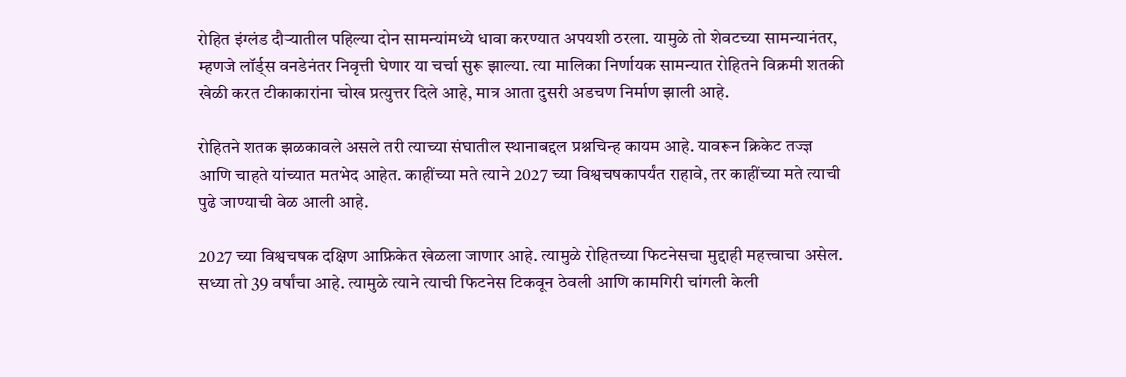रोहित इंग्लंड दौऱ्यातील पहिल्या दोन सामन्यांमध्ये धावा करण्यात अपयशी ठरला. यामुळे तो शेवटच्या सामन्यानंतर, म्हणजे लॉर्ड्स वनडेनंतर निवृत्ती घेणार या चर्चा सुरू झाल्या. त्या मालिका निर्णायक सामन्यात रोहितने विक्रमी शतकी खेळी करत टीकाकारांना चोख प्रत्युत्तर दिले आहे, मात्र आता दुसरी अडचण निर्माण झाली आहे.

रोहितने शतक झळकावले असले तरी त्याच्या संघातील स्थानाबद्दल प्रश्नचिन्ह कायम आहे. यावरून क्रिकेट तज्ज्ञ आणि चाहते यांच्यात मतभेद आहेत. काहींच्या मते त्याने 2027 च्या विश्वचषकापर्यंत राहावे, तर काहींच्या मते त्याची पुढे जाण्याची वेळ आली आहे.

2027 च्या विश्वचषक दक्षिण आफ्रिकेत खेळला जाणार आहे. त्यामुळे रोहितच्या फिटनेसचा मुद्दाही महत्त्वाचा असेल. सध्या तो 39 वर्षांचा आहे. त्यामुळे त्याने त्याची फिटनेस टिकवून ठेवली आणि कामगिरी चांगली केली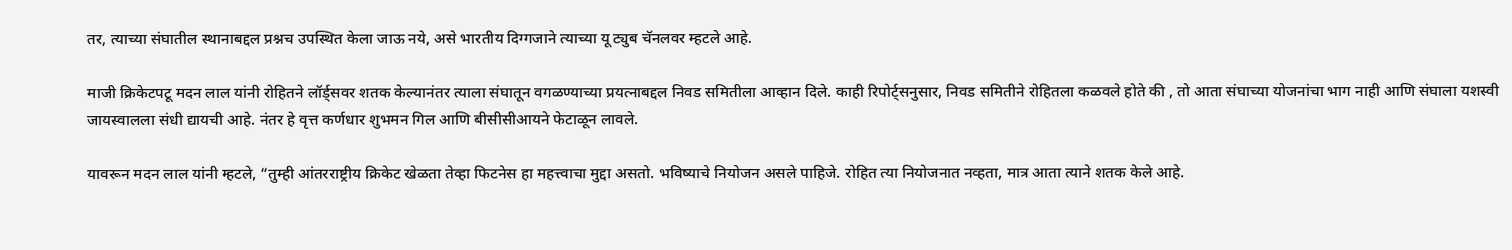तर, त्याच्या संघातील स्थानाबद्दल प्रश्नच उपस्थित केला जाऊ नये, असे भारतीय दिग्गजाने त्याच्या यू ट्युब चॅनलवर म्हटले आहे.

माजी क्रिकेटपटू मदन लाल यांनी रोहितने लॉर्ड्सवर शतक केल्यानंतर त्याला संघातून वगळण्याच्या प्रयत्नाबद्दल निवड समितीला आव्हान दिले. काही रिपोर्ट्सनुसार, निवड समितीने रोहितला कळवले होते की , तो आता संघाच्या योजनांचा भाग नाही आणि संघाला यशस्वी जायस्वालला संधी द्यायची आहे. नंतर हे वृत्त कर्णधार शुभमन गिल आणि बीसीसीआयने फेटाळून लावले.

यावरून मदन लाल यांनी म्हटले, “तुम्ही आंतरराष्ट्रीय क्रिकेट खेळता तेव्हा फिटनेस हा महत्त्वाचा मुद्दा असतो. भविष्याचे नियोजन असले पाहिजे. रोहित त्या नियोजनात नव्हता, मात्र आता त्याने शतक केले आहे.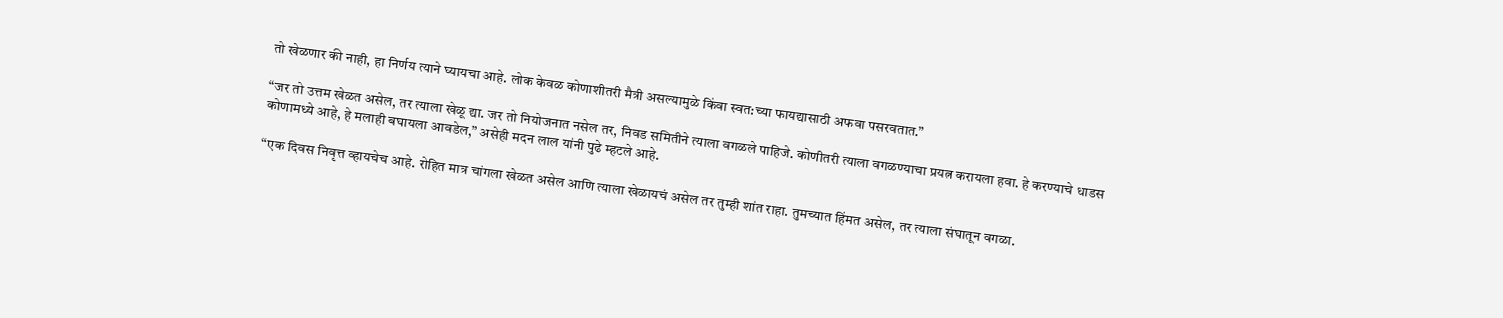तो खेळणार की नाही, हा निर्णय त्याने घ्यायचा आहे. लोक केवळ कोणाशीतरी मैत्री असल्यामुळे किंवा स्वत:च्या फायद्यासाठी अफवा पसरवतात.”

“जर तो उत्तम खेळत असेल, तर त्याला खेळू द्या. जर तो नियोजनात नसेल तर, निवड समितीने त्याला वगळले पाहिजे. कोणीतरी त्याला वगळण्याचा प्रयत्न करायला हवा. हे करण्याचे धाडस कोणामध्ये आहे, हे मलाही बघायला आवडेल,” असेही मदन लाल यांनी पुढे म्हटले आहे.

“एक दिवस निवृत्त व्हायचेच आहे. रोहित मात्र चांगला खेळत असेल आणि त्याला खेळायचं असेल तर तुम्ही शांत राहा. तुमच्यात हिंमत असेल, तर त्याला संघातून वगळा.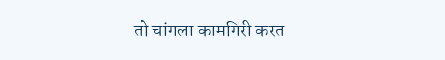तो चांगला कामगिरी करत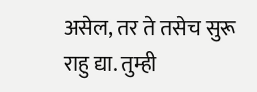असेल, तर ते तसेच सुरू राहु द्या. तुम्ही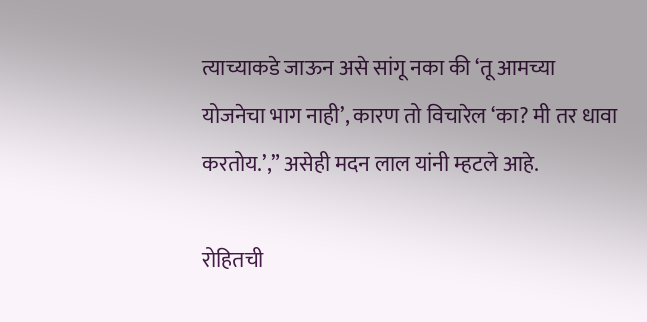त्याच्याकडे जाऊन असे सांगू नका की ‘तू आमच्या योजनेचा भाग नाही’, कारण तो विचारेल ‘का? मी तर धावा करतोय.’,” असेही मदन लाल यांनी म्हटले आहे.

रोहितची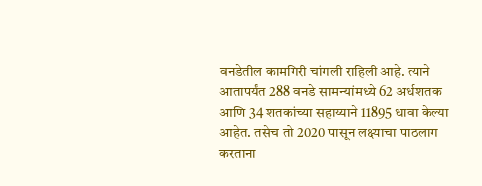वनडेतील कामगिरी चांगली राहिली आहे. त्याने आतापर्यंत 288 वनडे सामन्यांमध्ये 62 अर्धशतक आणि 34 शतकांच्या सहाय्याने 11895 धावा केल्या आहेत. तसेच तो 2020 पासून लक्ष्याचा पाठलाग करताना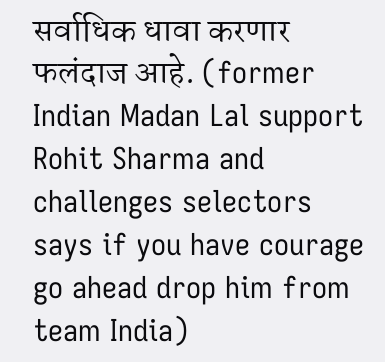सर्वाधिक धावा करणार फलंदाज आहे. (former Indian Madan Lal support Rohit Sharma and challenges selectors says if you have courage go ahead drop him from team India)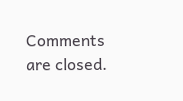Comments are closed.